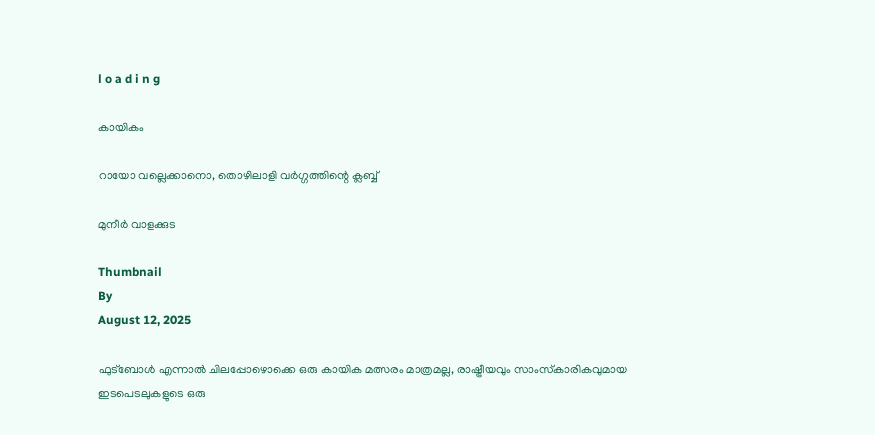l o a d i n g

കായികം

റായോ വല്ലെക്കാനൊ, തൊഴിലാളി വര്‍ഗ്ഗത്തിന്റെ ക്ലബ്ബ്

മുനീര്‍ വാളക്കുട

Thumbnail
By
August 12, 2025

ഫുട്‌ബോള്‍ എന്നാല്‍ ചിലപ്പോഴൊക്കെ ഒരു കായിക മത്സരം മാത്രമല്ല, രാഷ്ട്രീയവും സാംസ്‌കാരികവുമായ ഇടപെടലുകളുടെ ഒരു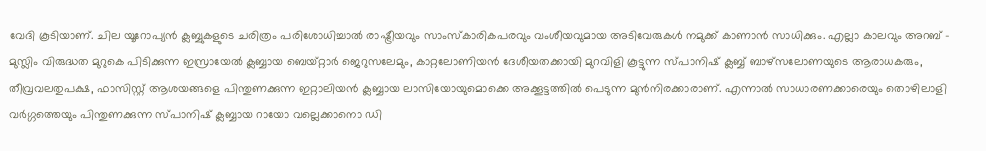വേദി കൂടിയാണ്. ചില യൂറോപ്യന്‍ ക്ലബ്ബുകളുടെ ചരിത്രം പരിശോധിച്ചാല്‍ രാഷ്ട്രീയവും സാംസ്‌കാരികപരവും വംശീയവുമായ അടിവേരുകള്‍ നമുക്ക് കാണാന്‍ സാധിക്കും. എല്ലാ കാലവും അറബ് - മുസ്ലിം വിരുദ്ധത മുറുകെ പിടിക്കുന്ന ഇസ്രായേല്‍ ക്ലബ്ബായ ബെയ്റ്റാര്‍ ജെറുസലേമും, കാറ്റലോണിയന്‍ ദേശീയതക്കായി മുറവിളി കൂട്ടുന്ന സ്പാനിഷ് ക്ലബ്ബ് ബാഴ്‌സലോണയുടെ ആരാധകരും, തീവ്രവലതുപക്ഷ, ഫാസിസ്റ്റ് ആശയങ്ങളെ പിന്തുണക്കുന്ന ഇറ്റാലിയന്‍ ക്ലബ്ബായ ലാസിയോയുമൊക്കെ അക്കൂട്ടത്തില്‍ പെടുന്ന മുന്‍നിരക്കാരാണ്. എന്നാല്‍ സാധാരണക്കാരെയും തൊഴിലാളി വര്‍ഗ്ഗത്തെയും പിന്തുണക്കുന്ന സ്പാനിഷ് ക്ലബ്ബായ റായോ വല്ലെക്കാനൊ ഡി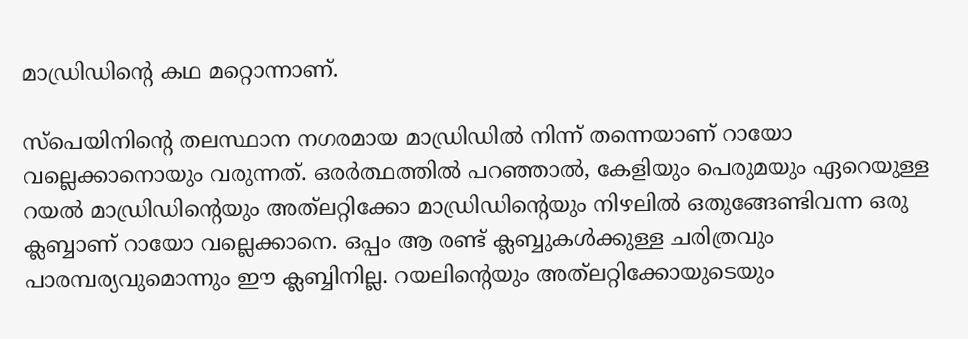മാഡ്രിഡിന്റെ കഥ മറ്റൊന്നാണ്.

സ്‌പെയിനിന്റെ തലസ്ഥാന നഗരമായ മാഡ്രിഡില്‍ നിന്ന് തന്നെയാണ് റായോ വല്ലെക്കാനൊയും വരുന്നത്. ഒരര്‍ത്ഥത്തില്‍ പറഞ്ഞാല്‍, കേളിയും പെരുമയും ഏറെയുള്ള റയല്‍ മാഡ്രിഡിന്റെയും അത്‌ലറ്റിക്കോ മാഡ്രിഡിന്റെയും നിഴലില്‍ ഒതുങ്ങേണ്ടിവന്ന ഒരു ക്ലബ്ബാണ് റായോ വല്ലെക്കാനെ. ഒപ്പം ആ രണ്ട് ക്ലബ്ബുകള്‍ക്കുള്ള ചരിത്രവും പാരമ്പര്യവുമൊന്നും ഈ ക്ലബ്ബിനില്ല. റയലിന്റെയും അത്‌ലറ്റിക്കോയുടെയും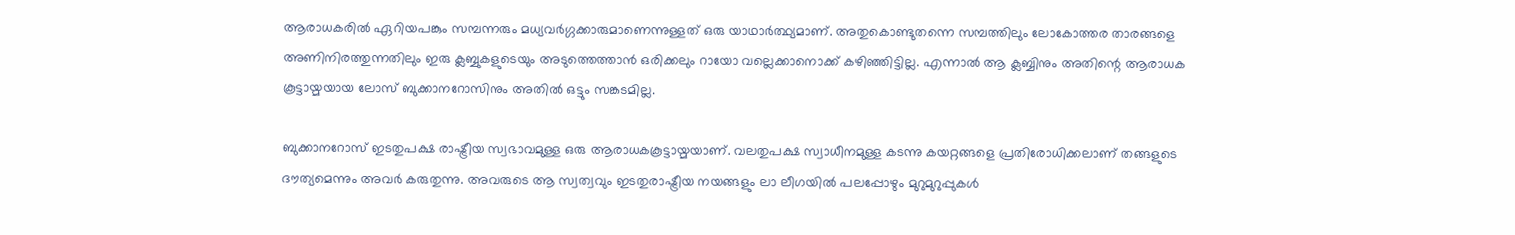ആരാധകരില്‍ ഏറിയപങ്കും സമ്പന്നരും മധ്യവര്‍ഗ്ഗക്കാരുമാണെന്നുള്ളത് ഒരു യാഥാര്‍ത്ഥ്യമാണ്. അതുകൊണ്ടുതന്നെ സമ്പത്തിലും ലോകോത്തര താരങ്ങളെ അണിനിരത്തുന്നതിലും ഇരു ക്ലബ്ബുകളുടെയും അടുത്തെത്താന്‍ ഒരിക്കലും റായോ വല്ലെക്കാനൊക്ക് കഴിഞ്ഞിട്ടില്ല. എന്നാല്‍ ആ ക്ലബ്ബിനും അതിന്റെ ആരാധക കൂട്ടായ്മയായ ലോസ് ബുക്കാനറോസിനും അതില്‍ ഒട്ടും സങ്കടമില്ല.

ബുക്കാനറോസ് ഇടതുപക്ഷ രാഷ്ട്രീയ സ്വഭാവമുള്ള ഒരു ആരാധകകൂട്ടായ്മയാണ്. വലതുപക്ഷ സ്വാധീനമുള്ള കടന്നു കയറ്റങ്ങളെ പ്രതിരോധിക്കലാണ് തങ്ങളുടെ ദൗത്യമെന്നും അവര്‍ കരുതുന്നു. അവരുടെ ആ സ്വത്വവും ഇടതുരാഷ്ട്രീയ നയങ്ങളും ലാ ലീഗയില്‍ പലപ്പോഴും മുറുമുറുപ്പുകള്‍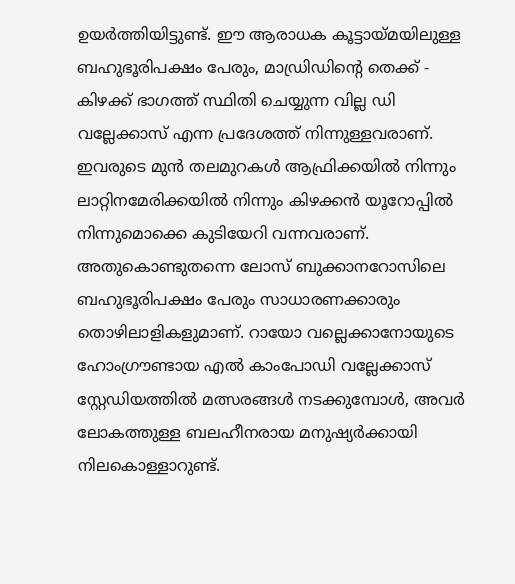ഉയര്‍ത്തിയിട്ടുണ്ട്. ഈ ആരാധക കൂട്ടായ്മയിലുള്ള ബഹുഭൂരിപക്ഷം പേരും, മാഡ്രിഡിന്റെ തെക്ക് - കിഴക്ക് ഭാഗത്ത് സ്ഥിതി ചെയ്യുന്ന വില്ല ഡി വല്ലേക്കാസ് എന്ന പ്രദേശത്ത് നിന്നുള്ളവരാണ്. ഇവരുടെ മുന്‍ തലമുറകള്‍ ആഫ്രിക്കയില്‍ നിന്നും ലാറ്റിനമേരിക്കയില്‍ നിന്നും കിഴക്കന്‍ യൂറോപ്പില്‍ നിന്നുമൊക്കെ കുടിയേറി വന്നവരാണ്. അതുകൊണ്ടുതന്നെ ലോസ് ബുക്കാനറോസിലെ ബഹുഭൂരിപക്ഷം പേരും സാധാരണക്കാരും തൊഴിലാളികളുമാണ്. റായോ വല്ലെക്കാനോയുടെ ഹോംഗ്രൗണ്ടായ എല്‍ കാംപോഡി വല്ലേക്കാസ് സ്റ്റേഡിയത്തില്‍ മത്സരങ്ങള്‍ നടക്കുമ്പോള്‍, അവര്‍ ലോകത്തുള്ള ബലഹീനരായ മനുഷ്യര്‍ക്കായി നിലകൊള്ളാറുണ്ട്.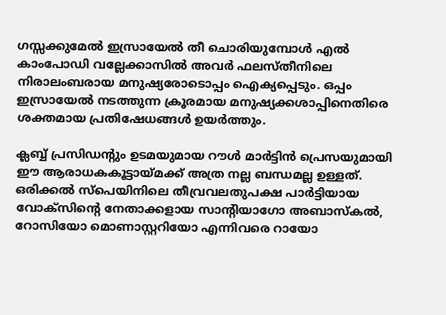ഗസ്സക്കുമേല്‍ ഇസ്രായേല്‍ തീ ചൊരിയുമ്പോള്‍ എല്‍ കാംപോഡി വല്ലേക്കാസില്‍ അവര്‍ ഫലസ്തീനിലെ നിരാലംബരായ മനുഷ്യരോടൊപ്പം ഐക്യപ്പെടും. ഒപ്പം ഇസ്രായേല്‍ നടത്തുന്ന ക്രൂരമായ മനുഷ്യക്കശാപ്പിനെതിരെ ശക്തമായ പ്രതിഷേധങ്ങള്‍ ഉയര്‍ത്തും.

ക്ലബ്ബ് പ്രസിഡന്റും ഉടമയുമായ റൗള്‍ മാര്‍ട്ടിന്‍ പ്രെസയുമായി ഈ ആരാധകകൂട്ടായ്മക്ക് അത്ര നല്ല ബന്ധമല്ല ഉള്ളത്. ഒരിക്കല്‍ സ്‌പെയിനിലെ തീവ്രവലതുപക്ഷ പാര്‍ട്ടിയായ വോക്‌സിന്റെ നേതാക്കളായ സാന്റിയാഗോ അബാസ്‌കല്‍, റോസിയോ മൊണാസ്റ്ററിയോ എന്നിവരെ റായോ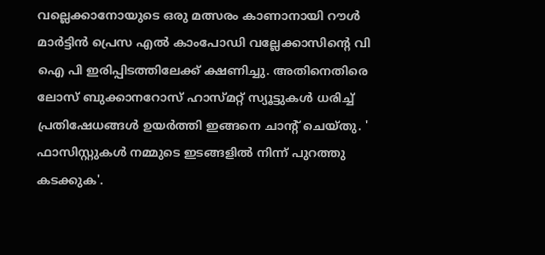വല്ലെക്കാനോയുടെ ഒരു മത്സരം കാണാനായി റൗള്‍ മാര്‍ട്ടിന്‍ പ്രെസ എല്‍ കാംപോഡി വല്ലേക്കാസിന്റെ വി ഐ പി ഇരിപ്പിടത്തിലേക്ക് ക്ഷണിച്ചു. അതിനെതിരെ ലോസ് ബുക്കാനറോസ് ഹാസ്മറ്റ് സ്യൂട്ടുകള്‍ ധരിച്ച് പ്രതിഷേധങ്ങള്‍ ഉയര്‍ത്തി ഇങ്ങനെ ചാന്റ് ചെയ്തു. ' ഫാസിസ്റ്റുകള്‍ നമ്മുടെ ഇടങ്ങളില്‍ നിന്ന് പുറത്തു കടക്കുക'.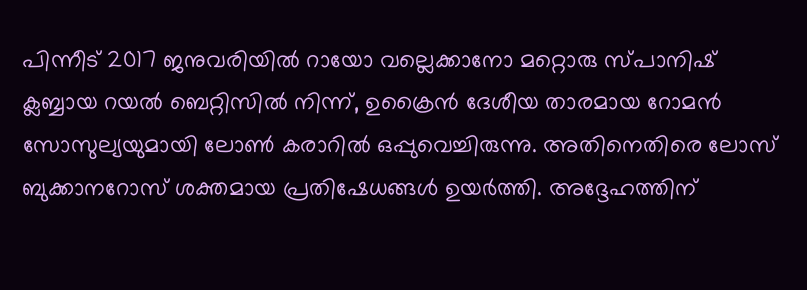പിന്നീട് 2017 ജനുവരിയില്‍ റായോ വല്ലെക്കാനോ മറ്റൊരു സ്പാനിഷ് ക്ലബ്ബായ റയല്‍ ബെറ്റിസില്‍ നിന്ന്, ഉക്രൈന്‍ ദേശീയ താരമായ റോമന്‍ സോസുല്യയുമായി ലോണ്‍ കരാറില്‍ ഒപ്പുവെച്ചിരുന്നു. അതിനെതിരെ ലോസ് ബുക്കാനറോസ് ശക്തമായ പ്രതിഷേധങ്ങള്‍ ഉയര്‍ത്തി. അദ്ദേഹത്തിന്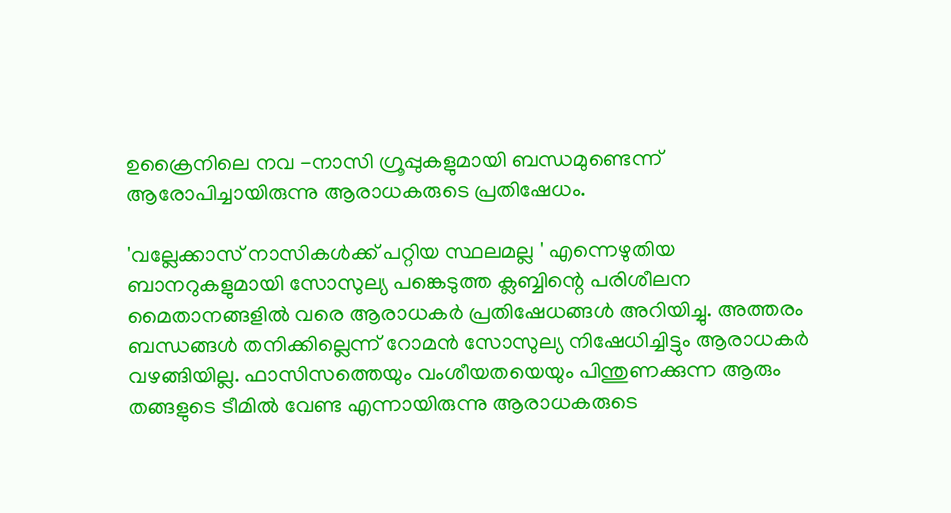ഉക്രൈനിലെ നവ -നാസി ഗ്രൂപ്പുകളുമായി ബന്ധമുണ്ടെന്ന് ആരോപിച്ചായിരുന്നു ആരാധകരുടെ പ്രതിഷേധം.

'വല്ലേക്കാസ് നാസികള്‍ക്ക് പറ്റിയ സ്ഥലമല്ല ' എന്നെഴുതിയ ബാനറുകളുമായി സോസുല്യ പങ്കെടുത്ത ക്ലബ്ബിന്റെ പരിശീലന മൈതാനങ്ങളില്‍ വരെ ആരാധകര്‍ പ്രതിഷേധങ്ങള്‍ അറിയിച്ചു. അത്തരം ബന്ധങ്ങള്‍ തനിക്കില്ലെന്ന് റോമന്‍ സോസുല്യ നിഷേധിച്ചിട്ടും ആരാധകര്‍ വഴങ്ങിയില്ല. ഫാസിസത്തെയും വംശീയതയെയും പിന്തുണക്കുന്ന ആരും തങ്ങളുടെ ടീമില്‍ വേണ്ട എന്നായിരുന്നു ആരാധകരുടെ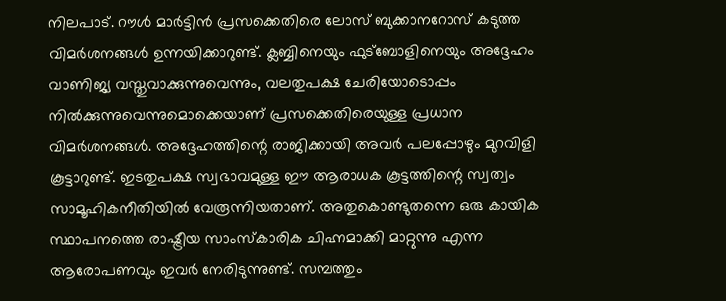നിലപാട്. റൗള്‍ മാര്‍ട്ടിന്‍ പ്രസക്കെതിരെ ലോസ് ബുക്കാനറോസ് കടുത്ത വിമര്‍ശനങ്ങള്‍ ഉന്നയിക്കാറുണ്ട്. ക്ലബ്ബിനെയും ഫുട്‌ബോളിനെയും അദ്ദേഹം വാണിജ്യ വസ്തുവാക്കുന്നുവെന്നും, വലതുപക്ഷ ചേരിയോടൊപ്പം നില്‍ക്കുന്നുവെന്നുമൊക്കെയാണ് പ്രസക്കെതിരെയുള്ള പ്രധാന വിമര്‍ശനങ്ങള്‍. അദ്ദേഹത്തിന്റെ രാജിക്കായി അവര്‍ പലപ്പോഴും മുറവിളി കൂട്ടാറുണ്ട്. ഇടതുപക്ഷ സ്വഭാവമുള്ള ഈ ആരാധക കൂട്ടത്തിന്റെ സ്വത്വം സാമൂഹികനീതിയില്‍ വേരൂന്നിയതാണ്. അതുകൊണ്ടുതന്നെ ഒരു കായിക സ്ഥാപനത്തെ രാഷ്ട്രീയ സാംസ്‌കാരിക ചിഹ്നമാക്കി മാറ്റുന്നു എന്ന ആരോപണവും ഇവര്‍ നേരിടുന്നുണ്ട്. സമ്പത്തും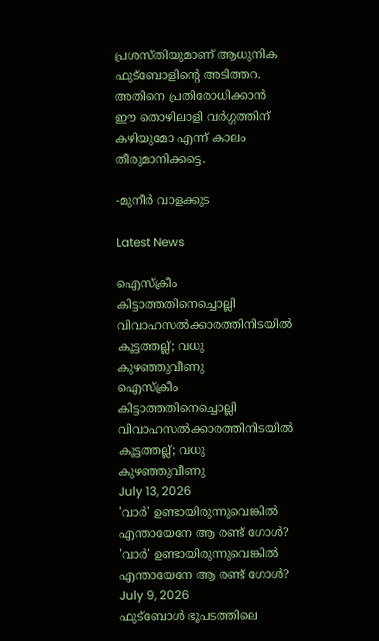പ്രശസ്തിയുമാണ് ആധുനിക ഫുട്‌ബോളിന്റെ അടിത്തറ. അതിനെ പ്രതിരോധിക്കാന്‍ ഈ തൊഴിലാളി വര്‍ഗ്ഗത്തിന് കഴിയുമോ എന്ന് കാലം തീരുമാനിക്കട്ടെ.

-മുനീര്‍ വാളക്കുട

Latest News

ഐസ്‌ക്രീം കിട്ടാത്തതിനെച്ചൊല്ലി വിവാഹസല്‍ക്കാരത്തിനിടയില്‍ കൂട്ടത്തല്ല്; വധു കുഴഞ്ഞുവീണു
ഐസ്‌ക്രീം കിട്ടാത്തതിനെച്ചൊല്ലി വിവാഹസല്‍ക്കാരത്തിനിടയില്‍ കൂട്ടത്തല്ല്; വധു കുഴഞ്ഞുവീണു
July 13, 2026
'വാര്‍' ഉണ്ടായിരുന്നുവെങ്കില്‍ എന്തായേനേ ആ രണ്ട് ഗോള്‍?
'വാര്‍' ഉണ്ടായിരുന്നുവെങ്കില്‍ എന്തായേനേ ആ രണ്ട് ഗോള്‍?
July 9, 2026
ഫുട്‌ബോള്‍ ഭൂപടത്തിലെ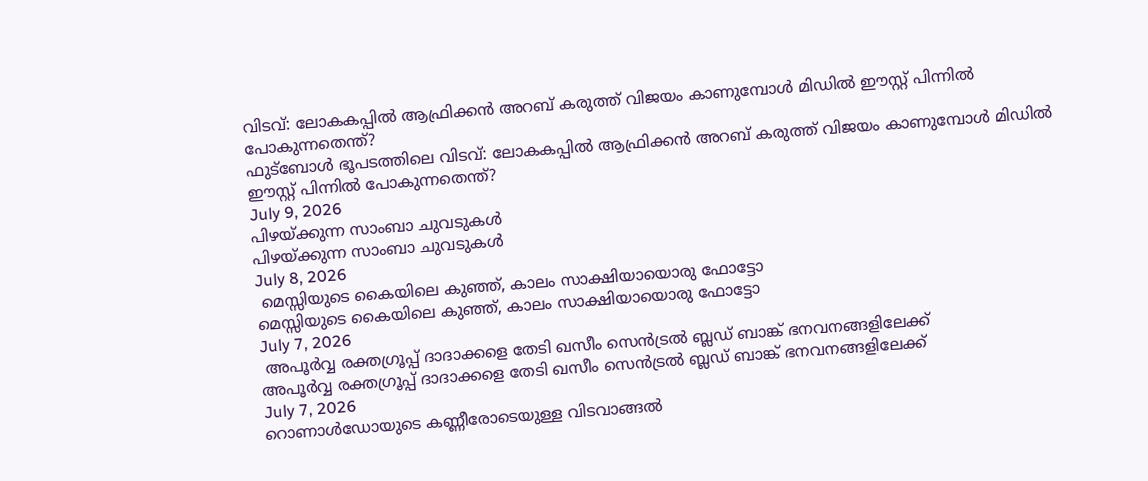വിടവ്: ലോകകപ്പില്‍ ആഫ്രിക്കന്‍ അറബ് കരുത്ത് വിജയം കാണുമ്പോള്‍ മിഡില്‍ ഈസ്റ്റ് പിന്നില്‍ പോകുന്നതെന്ത്?
ഫുട്‌ബോള്‍ ഭൂപടത്തിലെ വിടവ്: ലോകകപ്പില്‍ ആഫ്രിക്കന്‍ അറബ് കരുത്ത് വിജയം കാണുമ്പോള്‍ മിഡില്‍ ഈസ്റ്റ് പിന്നില്‍ പോകുന്നതെന്ത്?
July 9, 2026
പിഴയ്ക്കുന്ന സാംബാ ചുവടുകള്‍
പിഴയ്ക്കുന്ന സാംബാ ചുവടുകള്‍
July 8, 2026
 മെസ്സിയുടെ കൈയിലെ കുഞ്ഞ്, കാലം സാക്ഷിയായൊരു ഫോട്ടോ
മെസ്സിയുടെ കൈയിലെ കുഞ്ഞ്, കാലം സാക്ഷിയായൊരു ഫോട്ടോ
July 7, 2026
 അപൂര്‍വ്വ രക്തഗ്രൂപ്പ് ദാദാക്കളെ തേടി ഖസീം സെന്‍ട്രല്‍ ബ്ലഡ് ബാങ്ക് ഭനവനങ്ങളിലേക്ക്
അപൂര്‍വ്വ രക്തഗ്രൂപ്പ് ദാദാക്കളെ തേടി ഖസീം സെന്‍ട്രല്‍ ബ്ലഡ് ബാങ്ക് ഭനവനങ്ങളിലേക്ക്
July 7, 2026
റൊണാള്‍ഡോയുടെ കണ്ണീരോടെയുള്ള വിടവാങ്ങല്‍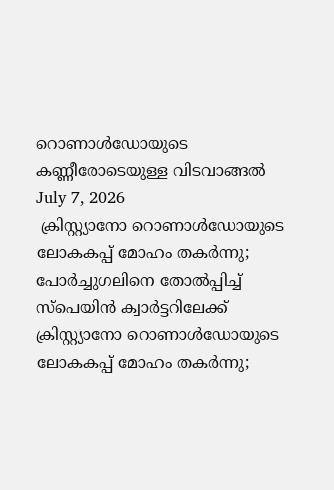റൊണാള്‍ഡോയുടെ കണ്ണീരോടെയുള്ള വിടവാങ്ങല്‍
July 7, 2026
 ക്രിസ്റ്റ്യാനോ റൊണാള്‍ഡോയുടെ ലോകകപ്പ് മോഹം തകര്‍ന്നു; പോര്‍ച്ചുഗലിനെ തോല്‍പ്പിച്ച് സ്‌പെയിന്‍ ക്വാര്‍ട്ടറിലേക്ക്
ക്രിസ്റ്റ്യാനോ റൊണാള്‍ഡോയുടെ ലോകകപ്പ് മോഹം തകര്‍ന്നു;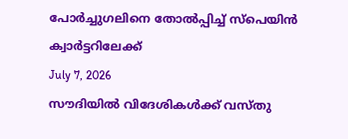പോര്‍ച്ചുഗലിനെ തോല്‍പ്പിച്ച് സ്‌പെയിന്‍ ക്വാര്‍ട്ടറിലേക്ക്
July 7, 2026
സൗദിയില്‍ വിദേശികള്‍ക്ക് വസ്തു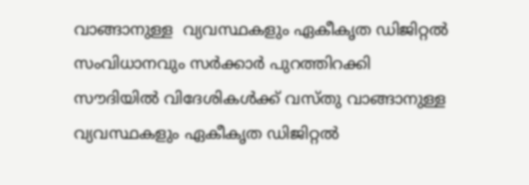വാങ്ങാനുള്ള  വ്യവസ്ഥകളും ഏകീകൃത ഡിജിറ്റല്‍ സംവിധാനവും സര്‍ക്കാര്‍ പുറത്തിറക്കി
സൗദിയില്‍ വിദേശികള്‍ക്ക് വസ്തു വാങ്ങാനുള്ള വ്യവസ്ഥകളും ഏകീകൃത ഡിജിറ്റല്‍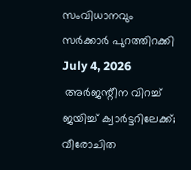സംവിധാനവും സര്‍ക്കാര്‍ പുറത്തിറക്കി
July 4, 2026
 അര്‍ജന്റീന വിറച്ച് ജയിച്ച് ക്വാര്‍ട്ടറിലേക്ക്; വീരോചിത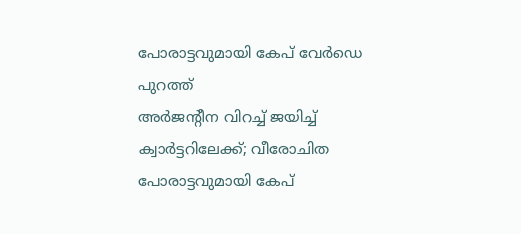പോരാട്ടവുമായി കേപ് വേര്‍ഡെ പുറത്ത്
അര്‍ജന്റീന വിറച്ച് ജയിച്ച് ക്വാര്‍ട്ടറിലേക്ക്; വീരോചിത പോരാട്ടവുമായി കേപ്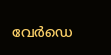വേര്‍ഡെ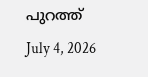പുറത്ത്
July 4, 2026